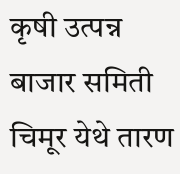कृषी उत्पन्न बाजार समिती चिमूर येथे तारण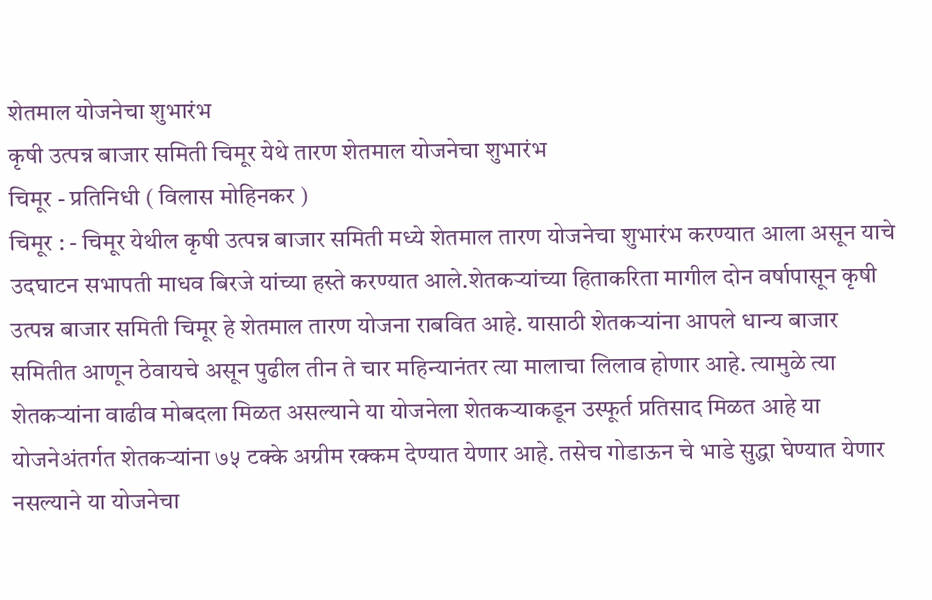शेतमाल योजनेचा शुभारंभ
कृषी उत्पन्न बाजार समिती चिमूर येथे तारण शेतमाल योजनेचा शुभारंभ
चिमूर - प्रतिनिधी ( विलास मोहिनकर )
चिमूर : - चिमूर येथील कृषी उत्पन्न बाजार समिती मध्ये शेतमाल तारण योजनेचा शुभारंभ करण्यात आला असून याचे उदघाटन सभापती माधव बिरजे यांच्या हस्ते करण्यात आले.शेतकऱ्यांच्या हिताकरिता मागील दोन वर्षापासून कृषी उत्पन्न बाजार समिती चिमूर हे शेतमाल तारण योजना राबवित आहे. यासाठी शेतकऱ्यांना आपले धान्य बाजार समितीत आणून ठेवायचे असून पुढील तीन ते चार महिन्यानंतर त्या मालाचा लिलाव होणार आहे. त्यामुळे त्या शेतकऱ्यांना वाढीव मोबदला मिळत असल्याने या योजनेला शेतकऱ्याकडून उस्फूर्त प्रतिसाद मिळत आहे या योजनेअंतर्गत शेतकऱ्यांना ७५ टक्के अग्रीम रक्कम देण्यात येणार आहे. तसेच गोडाऊन चे भाडे सुद्धा घेण्यात येणार नसल्याने या योजनेचा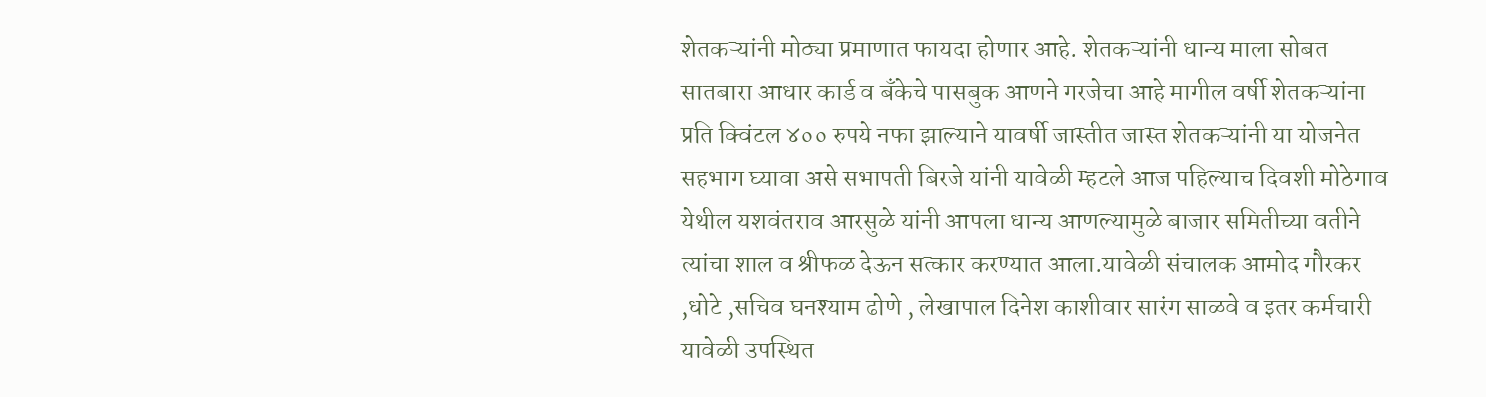शेतकऱ्यांनी मोठ्या प्रमाणात फायदा होणार आहे. शेतकऱ्यांनी धान्य माला सोबत सातबारा आधार कार्ड व बँकेचे पासबुक आणने गरजेचा आहे मागील वर्षी शेतकऱ्यांना प्रति क्विंटल ४०० रुपये नफा झाल्याने यावर्षी जास्तीत जास्त शेतकऱ्यांनी या योजनेत सहभाग घ्यावा असे सभापती बिरजे यांनी यावेळी म्हटले आज पहिल्याच दिवशी मोठेगाव येथील यशवंतराव आरसुळे यांनी आपला धान्य आणल्यामुळे बाजार समितीच्या वतीने त्यांचा शाल व श्रीफळ देऊन सत्कार करण्यात आला.यावेळी संचालक आमोद गौरकर ,धोटे ,सचिव घनश्याम ढोणे , लेखापाल दिनेश काशीवार सारंग साळवे व इतर कर्मचारी यावेळी उपस्थित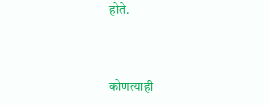होते.



कोणत्याही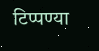टिप्पण्या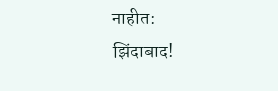नाहीत:
झिंदाबाद!